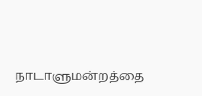நாடாளுமன்றத்தை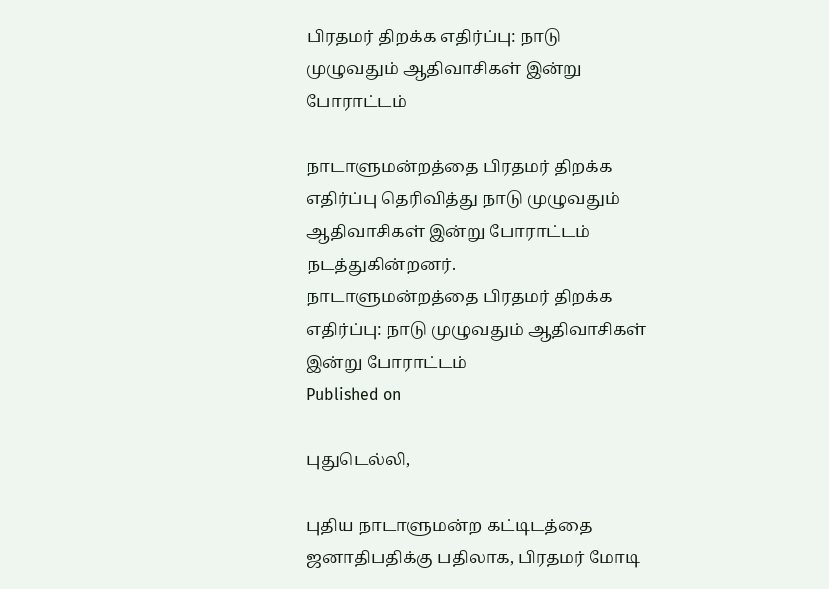பிரதமர் திறக்க எதிர்ப்பு: நாடு முழுவதும் ஆதிவாசிகள் இன்று போராட்டம்

நாடாளுமன்றத்தை பிரதமர் திறக்க எதிர்ப்பு தெரிவித்து நாடு முழுவதும் ஆதிவாசிகள் இன்று போராட்டம் நடத்துகின்றனர்.
நாடாளுமன்றத்தை பிரதமர் திறக்க எதிர்ப்பு: நாடு முழுவதும் ஆதிவாசிகள் இன்று போராட்டம்
Published on

புதுடெல்லி,

புதிய நாடாளுமன்ற கட்டிடத்தை ஜனாதிபதிக்கு பதிலாக, பிரதமர் மோடி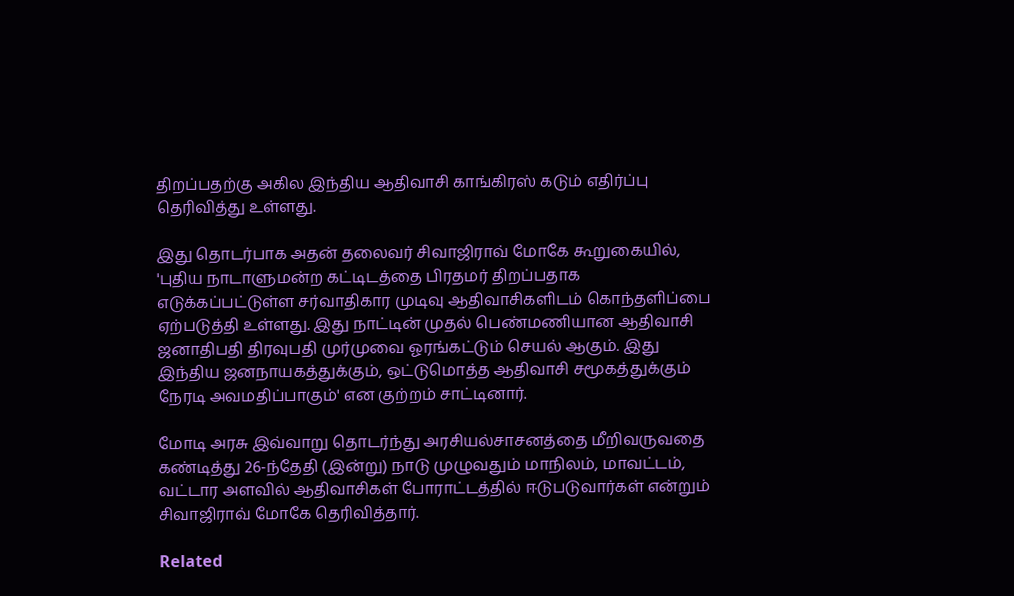திறப்பதற்கு அகில இந்திய ஆதிவாசி காங்கிரஸ் கடும் எதிர்ப்பு தெரிவித்து உள்ளது.

இது தொடர்பாக அதன் தலைவர் சிவாஜிராவ் மோகே கூறுகையில், 'புதிய நாடாளுமன்ற கட்டிடத்தை பிரதமர் திறப்பதாக எடுக்கப்பட்டுள்ள சர்வாதிகார முடிவு ஆதிவாசிகளிடம் கொந்தளிப்பை ஏற்படுத்தி உள்ளது. இது நாட்டின் முதல் பெண்மணியான ஆதிவாசி ஜனாதிபதி திரவுபதி முர்முவை ஓரங்கட்டும் செயல் ஆகும். இது இந்திய ஜனநாயகத்துக்கும், ஒட்டுமொத்த ஆதிவாசி சமூகத்துக்கும் நேரடி அவமதிப்பாகும்' என குற்றம் சாட்டினார்.

மோடி அரசு இவ்வாறு தொடர்ந்து அரசியல்சாசனத்தை மீறிவருவதை கண்டித்து 26-ந்தேதி (இன்று) நாடு முழுவதும் மாநிலம், மாவட்டம், வட்டார அளவில் ஆதிவாசிகள் போராட்டத்தில் ஈடுபடுவார்கள் என்றும் சிவாஜிராவ் மோகே தெரிவித்தார்.

Related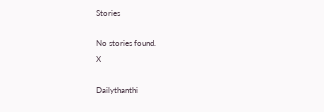Stories

No stories found.
X

Dailythanthi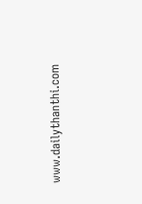www.dailythanthi.com